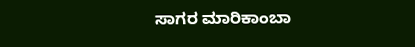ಸಾಗರ ಮಾರಿಕಾಂಬಾ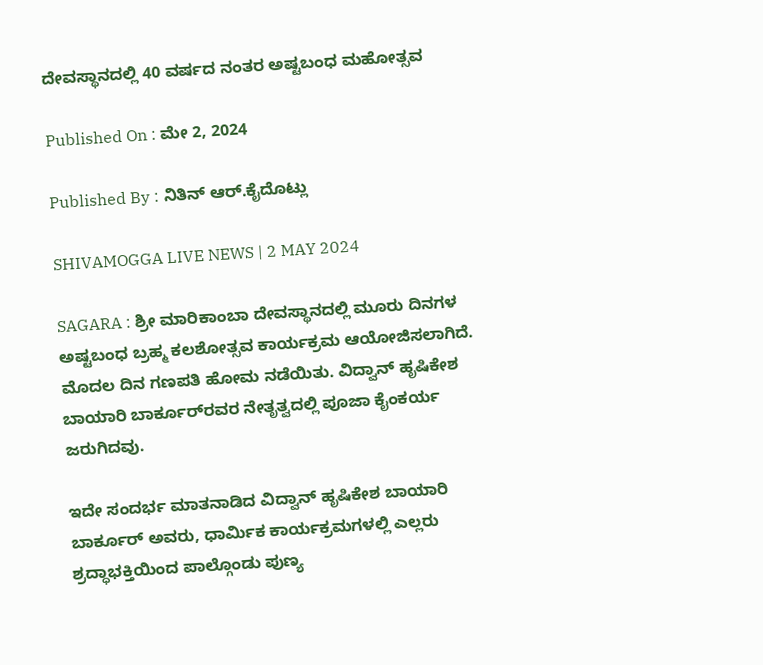ದೇವಸ್ಥಾನದಲ್ಲಿ 40 ವರ್ಷದ ನಂತರ ಅಷ್ಟಬಂಧ ಮಹೋತ್ಸವ

Published On : ಮೇ 2, 2024

Published By : ನಿತಿನ್‌ ಆರ್‌.ಕೈದೊಟ್ಲು

SHIVAMOGGA LIVE NEWS | 2 MAY 2024

SAGARA : ಶ್ರೀ ಮಾರಿಕಾಂಬಾ ದೇವಸ್ಥಾನದಲ್ಲಿ ಮೂರು ದಿನಗಳ ಅಷ್ಟಬಂಧ ಬ್ರಹ್ಮ ಕಲಶೋತ್ಸವ ಕಾರ್ಯಕ್ರಮ ಆಯೋಜಿಸಲಾಗಿದೆ. ಮೊದಲ ದಿನ ಗಣಪತಿ ಹೋಮ ನಡೆಯಿತು. ವಿದ್ವಾನ್‌ ಹೃಷಿಕೇಶ ಬಾಯಾರಿ ಬಾರ್ಕೂರ್‌ರವರ ನೇತೃತ್ವದಲ್ಲಿ ಪೂಜಾ ಕೈಂಕರ್ಯ ಜರುಗಿದವು.

ಇದೇ ಸಂದರ್ಭ ಮಾತನಾಡಿದ ವಿದ್ವಾನ್‌ ಹೃಷಿಕೇಶ ಬಾಯಾರಿ ಬಾರ್ಕೂರ್‌ ಅವರು, ಧಾರ್ಮಿಕ ಕಾರ್ಯಕ್ರಮಗಳಲ್ಲಿ ಎಲ್ಲರು ಶ್ರದ್ಧಾಭಕ್ತಿಯಿಂದ ಪಾಲ್ಗೊಂಡು ಪುಣ್ಯ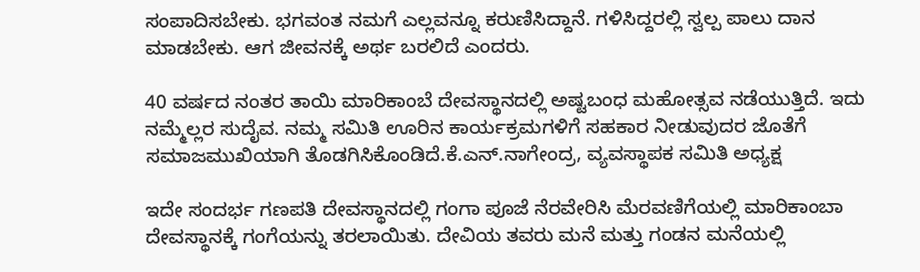ಸಂಪಾದಿಸಬೇಕು. ಭಗವಂತ ನಮಗೆ ಎಲ್ಲವನ್ನೂ ಕರುಣಿಸಿದ್ದಾನೆ. ಗಳಿಸಿದ್ದರಲ್ಲಿ ಸ್ವಲ್ಪ ಪಾಲು ದಾನ ಮಾಡಬೇಕು. ಆಗ ಜೀವನಕ್ಕೆ ಅರ್ಥ ಬರಲಿದೆ ಎಂದರು.

40 ವರ್ಷದ ನಂತರ ತಾಯಿ ಮಾರಿಕಾಂಬೆ ದೇವಸ್ಥಾನದಲ್ಲಿ ಅಷ್ಟಬಂಧ ಮಹೋತ್ಸವ ನಡೆಯುತ್ತಿದೆ. ಇದು ನಮ್ಮೆಲ್ಲರ ಸುದೈವ. ನಮ್ಮ ಸಮಿತಿ ಊರಿನ ಕಾರ್ಯಕ್ರಮಗಳಿಗೆ ಸಹಕಾರ ನೀಡುವುದರ ಜೊತೆಗೆ ಸಮಾಜಮುಖಿಯಾಗಿ ತೊಡಗಿಸಿಕೊಂಡಿದೆ.ಕೆ.ಎನ್.ನಾಗೇಂದ್ರ, ವ್ಯವಸ್ಥಾಪಕ ಸಮಿತಿ ಅಧ್ಯಕ್ಷ

ಇದೇ ಸಂದರ್ಭ ಗಣಪತಿ ದೇವಸ್ಥಾನದಲ್ಲಿ ಗಂಗಾ ಪೂಜೆ ನೆರವೇರಿಸಿ ಮೆರವಣಿಗೆಯಲ್ಲಿ ಮಾರಿಕಾಂಬಾ ದೇವಸ್ಥಾನಕ್ಕೆ ಗಂಗೆಯನ್ನು ತರಲಾಯಿತು. ದೇವಿಯ ತವರು ಮನೆ ಮತ್ತು ಗಂಡನ ಮನೆಯಲ್ಲಿ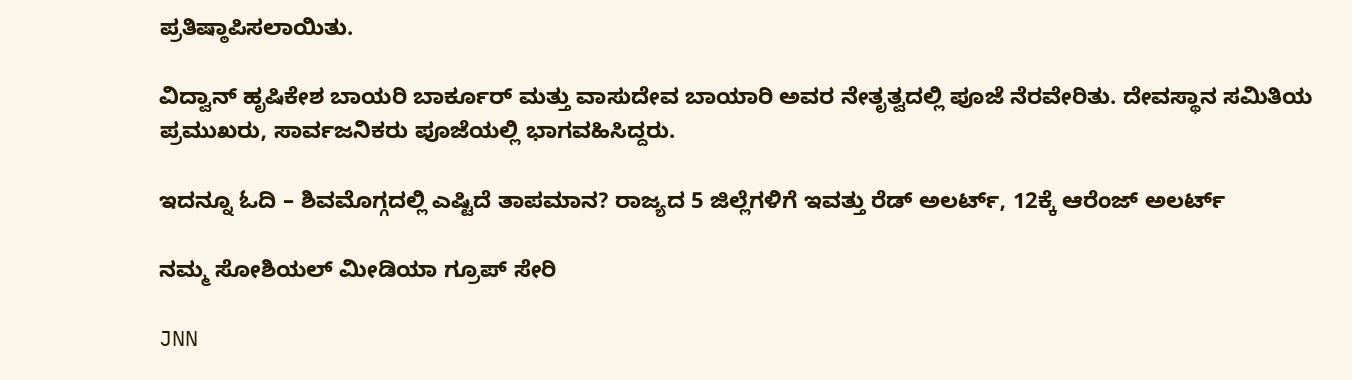ಪ್ರತಿಷ್ಠಾಪಿಸಲಾಯಿತು.

ವಿದ್ವಾನ್‌ ಹೃಷಿಕೇಶ ಬಾಯರಿ ಬಾರ್ಕೂರ್‌ ಮತ್ತು ವಾಸುದೇವ ಬಾಯಾರಿ ಅವರ ನೇತೃತ್ವದಲ್ಲಿ ಪೂಜೆ ನೆರವೇರಿತು. ದೇವಸ್ಥಾನ ಸಮಿತಿಯ ಪ್ರಮುಖರು, ಸಾರ್ವಜನಿಕರು ಪೂಜೆಯಲ್ಲಿ ಭಾಗವಹಿಸಿದ್ದರು.

ಇದನ್ನೂ ಓದಿ – ಶಿವಮೊಗ್ಗದಲ್ಲಿ ಎಷ್ಟಿದೆ ತಾಪಮಾನ? ರಾಜ್ಯದ 5 ಜಿಲ್ಲೆಗಳಿಗೆ ಇವತ್ತು ರೆಡ್‌ ಅಲರ್ಟ್‌, 12ಕ್ಕೆ ಆರೆಂಜ್‌ ಅಲರ್ಟ್‌

ನಮ್ಮ ಸೋಶಿಯಲ್ ಮೀಡಿಯಾ ಗ್ರೂಪ್ ಸೇರಿ

JNN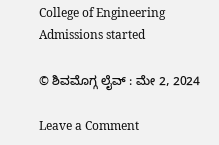College of Engineering Admissions started

© ಶಿವಮೊಗ್ಗ ಲೈವ್‌ : ಮೇ 2, 2024

Leave a Comment